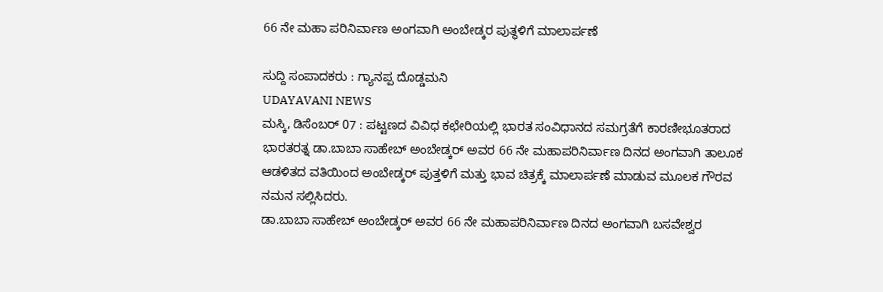66 ನೇ ಮಹಾ ಪರಿನಿರ್ವಾಣ ಅಂಗವಾಗಿ ಅಂಬೇಡ್ಕರ ಪುತ್ಥಳಿಗೆ ಮಾಲಾರ್ಪಣೆ

ಸುದ್ದಿ ಸಂಪಾದಕರು : ಗ್ಯಾನಪ್ಪ ದೊಡ್ಡಮನಿ
UDAYAVANI NEWS
ಮಸ್ಕಿ, ಡಿಸೆಂಬರ್ 07 : ಪಟ್ಟಣದ ವಿವಿಧ ಕಛೇರಿಯಲ್ಲಿ ಭಾರತ ಸಂವಿಧಾನದ ಸಮಗ್ರತೆಗೆ ಕಾರಣೀಭೂತರಾದ ಭಾರತರತ್ನ ಡಾ.ಬಾಬಾ ಸಾಹೇಬ್ ಅಂಬೇಡ್ಕರ್ ಅವರ 66 ನೇ ಮಹಾಪರಿನಿರ್ವಾಣ ದಿನದ ಅಂಗವಾಗಿ ತಾಲೂಕ ಆಡಳಿತದ ವತಿಯಿಂದ ಅಂಬೇಡ್ಕರ್ ಪುತ್ತಳಿಗೆ ಮತ್ತು ಭಾವ ಚಿತ್ರಕ್ಕೆ ಮಾಲಾರ್ಪಣೆ ಮಾಡುವ ಮೂಲಕ ಗೌರವ ನಮನ ಸಲ್ಲಿಸಿದರು.
ಡಾ.ಬಾಬಾ ಸಾಹೇಬ್ ಅಂಬೇಡ್ಕರ್ ಅವರ 66 ನೇ ಮಹಾಪರಿನಿರ್ವಾಣ ದಿನದ ಅಂಗವಾಗಿ ಬಸವೇಶ್ವರ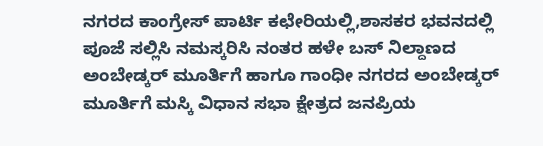ನಗರದ ಕಾಂಗ್ರೇಸ್ ಪಾರ್ಟಿ ಕಛೇರಿಯಲ್ಲಿ,ಶಾಸಕರ ಭವನದಲ್ಲಿ ಪೂಜೆ ಸಲ್ಲಿಸಿ ನಮಸ್ಕರಿಸಿ ನಂತರ ಹಳೇ ಬಸ್ ನಿಲ್ದಾಣದ ಅಂಬೇಡ್ಕರ್ ಮೂರ್ತಿಗೆ ಹಾಗೂ ಗಾಂಧೀ ನಗರದ ಅಂಬೇಡ್ಕರ್ ಮೂರ್ತಿಗೆ ಮಸ್ಕಿ ವಿಧಾನ ಸಭಾ ಕ್ಷೇತ್ರದ ಜನಪ್ರಿಯ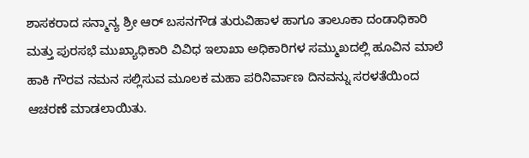ಶಾಸಕರಾದ ಸನ್ಮಾನ್ಯ ಶ್ರೀ ಆರ್ ಬಸನಗೌಡ ತುರುವಿಹಾಳ ಹಾಗೂ ತಾಲೂಕಾ ದಂಡಾಧಿಕಾರಿ ಮತ್ತು ಪುರಸಭೆ ಮುಖ್ಯಾಧಿಕಾರಿ ವಿವಿಧ ಇಲಾಖಾ ಅಧಿಕಾರಿಗಳ ಸಮ್ಮುಖದಲ್ಲಿ ಹೂವಿನ ಮಾಲೆ ಹಾಕಿ ಗೌರವ ನಮನ ಸಲ್ಲಿಸುವ ಮೂಲಕ ಮಹಾ ಪರಿನಿರ್ವಾಣ ದಿನವನ್ನು ಸರಳತೆಯಿಂದ ಆಚರಣೆ ಮಾಡಲಾಯಿತು.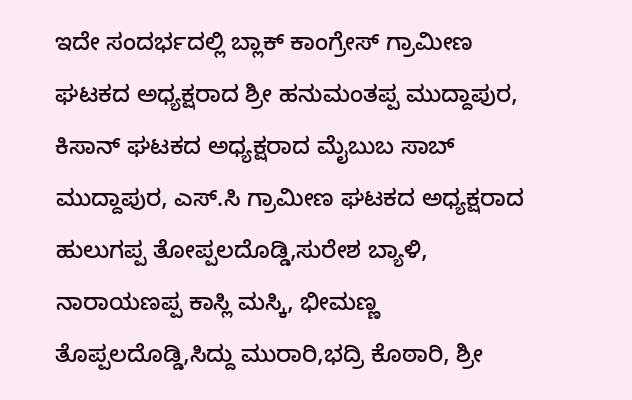ಇದೇ ಸಂದರ್ಭದಲ್ಲಿ ಬ್ಲಾಕ್ ಕಾಂಗ್ರೇಸ್ ಗ್ರಾಮೀಣ ಘಟಕದ ಅಧ್ಯಕ್ಷರಾದ ಶ್ರೀ ಹನುಮಂತಪ್ಪ ಮುದ್ದಾಪುರ, ಕಿಸಾನ್ ಘಟಕದ ಅಧ್ಯಕ್ಷರಾದ ಮೈಬುಬ ಸಾಬ್ ಮುದ್ದಾಪುರ, ಎಸ್.ಸಿ ಗ್ರಾಮೀಣ ಘಟಕದ ಅಧ್ಯಕ್ಷರಾದ ಹುಲುಗಪ್ಪ ತೋಪ್ಪಲದೊಡ್ಡಿ,ಸುರೇಶ ಬ್ಯಾಳಿ, ನಾರಾಯಣಪ್ಪ ಕಾಸ್ಲಿ ಮಸ್ಕಿ, ಭೀಮಣ್ಣ ತೊಪ್ಪಲದೊಡ್ಡಿ,ಸಿದ್ದು ಮುರಾರಿ,ಭದ್ರಿ ಕೊಠಾರಿ, ಶ್ರೀ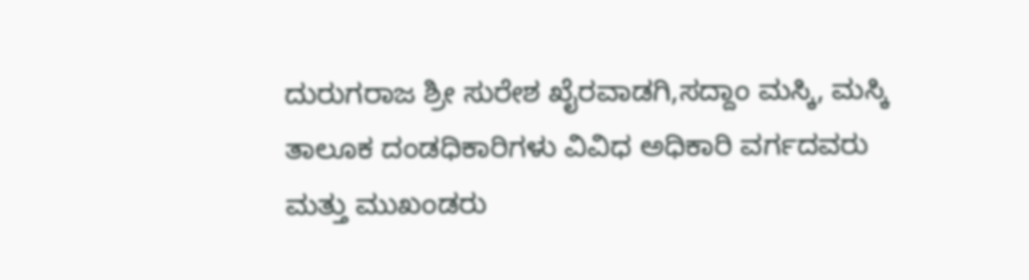ದುರುಗರಾಜ ಶ್ರೀ ಸುರೇಶ ಖೈರವಾಡಗಿ,ಸದ್ದಾಂ ಮಸ್ಕಿ, ಮಸ್ಕಿ ತಾಲೂಕ ದಂಡಧಿಕಾರಿಗಳು ವಿವಿಧ ಅಧಿಕಾರಿ ವರ್ಗದವರು ಮತ್ತು ಮುಖಂಡರು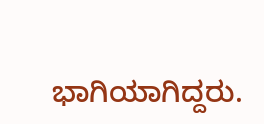ಭಾಗಿಯಾಗಿದ್ದರು.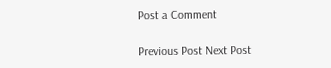Post a Comment

Previous Post Next Post